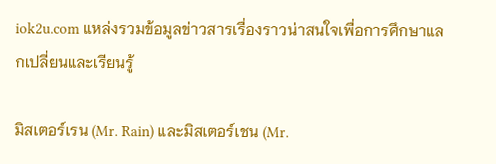iok2u.com แหล่งรวมข้อมูลข่าวสารเรื่องราวน่าสนใจเพื่อการศึกษาแลกเปลี่ยนและเรียนรู้

มิสเตอร์เรน (Mr. Rain) และมิสเตอร์เชน (Mr.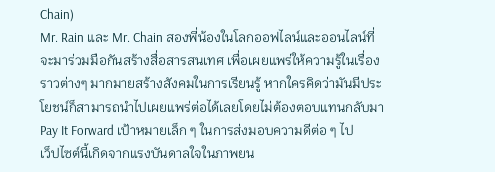Chain)
Mr. Rain และ Mr. Chain สองพี่น้องในโลกออฟไลน์และออนไลน์ที่จะมาร่วมมือกันสร้างสื่อสารสนเทศ เพื่อเผยแพร่ให้ความรู้ในเรื่องราวต่างๆ มากมายสร้างสังคมในการเรียนรู้ หากใครคิดว่ามันมีประโยชน์ก็สามารถนำไปเผยแพร่ต่อได้เลยโดยไม่ต้องตอบแทนกลับมา
Pay It Forward เป้าหมายเล็ก ๆ ในการส่งมอบความดีต่อ ๆ ไป
เว็ปไซต์นี้เกิดจากแรงบันดาลใจในภาพยน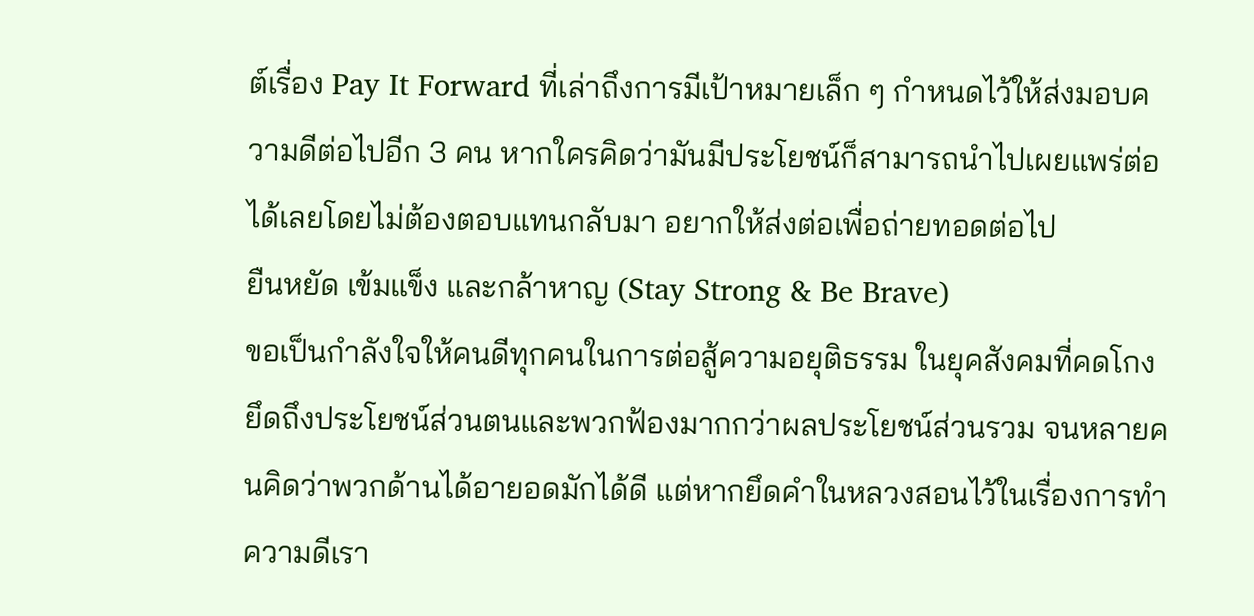ต์เรื่อง Pay It Forward ที่เล่าถึงการมีเป้าหมายเล็ก ๆ กำหนดไว้ให้ส่งมอบความดีต่อไปอีก 3 คน หากใครคิดว่ามันมีประโยชน์ก็สามารถนำไปเผยแพร่ต่อได้เลยโดยไม่ต้องตอบแทนกลับมา อยากให้ส่งต่อเพื่อถ่ายทอดต่อไป
ยืนหยัด เข้มแข็ง และกล้าหาญ (Stay Strong & Be Brave)
ขอเป็นกำลังใจให้คนดีทุกคนในการต่อสู้ความอยุติธรรม ในยุคสังคมที่คดโกงยึดถึงประโยชน์ส่วนตนและพวกฟ้องมากกว่าผลประโยชน์ส่วนรวม จนหลายคนคิดว่าพวกด้านได้อายอดมักได้ดี แต่หากยึดคำในหลวงสอนไว้ในเรื่องการทำความดีเรา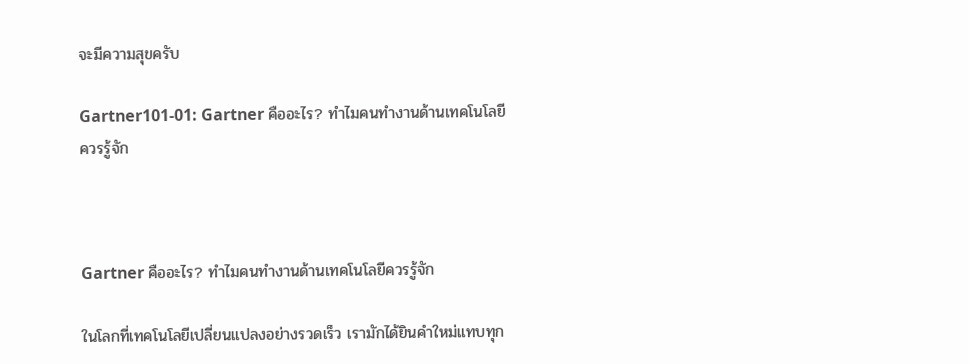จะมีความสุขครับ

Gartner101-01: Gartner คืออะไร? ทำไมคนทำงานด้านเทคโนโลยีควรรู้จัก



Gartner คืออะไร? ทำไมคนทำงานด้านเทคโนโลยีควรรู้จัก

ในโลกที่เทคโนโลยีเปลี่ยนแปลงอย่างรวดเร็ว เรามักได้ยินคำใหม่แทบทุก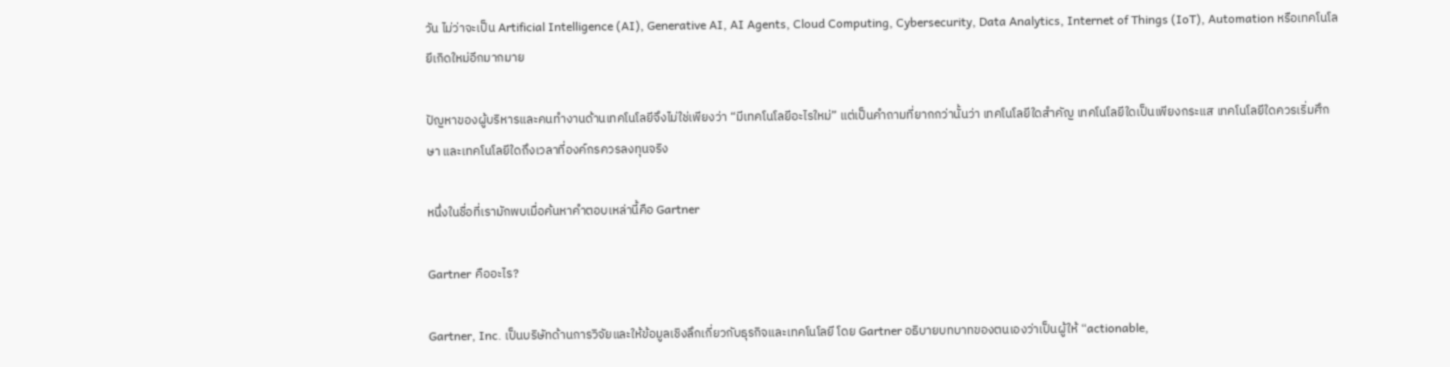วัน ไม่ว่าจะเป็น Artificial Intelligence (AI), Generative AI, AI Agents, Cloud Computing, Cybersecurity, Data Analytics, Internet of Things (IoT), Automation หรือเทคโนโลยีเกิดใหม่อีกมากมาย

ปัญหาของผู้บริหารและคนทำงานด้านเทคโนโลยีจึงไม่ใช่เพียงว่า “มีเทคโนโลยีอะไรใหม่” แต่เป็นคำถามที่ยากกว่านั้นว่า เทคโนโลยีใดสำคัญ เทคโนโลยีใดเป็นเพียงกระแส เทคโนโลยีใดควรเริ่มศึกษา และเทคโนโลยีใดถึงเวลาที่องค์กรควรลงทุนจริง

หนึ่งในชื่อที่เรามักพบเมื่อค้นหาคำตอบเหล่านี้คือ Gartner

Gartner คืออะไร?

Gartner, Inc. เป็นบริษัทด้านการวิจัยและให้ข้อมูลเชิงลึกเกี่ยวกับธุรกิจและเทคโนโลยี โดย Gartner อธิบายบทบาทของตนเองว่าเป็นผู้ให้ “actionable,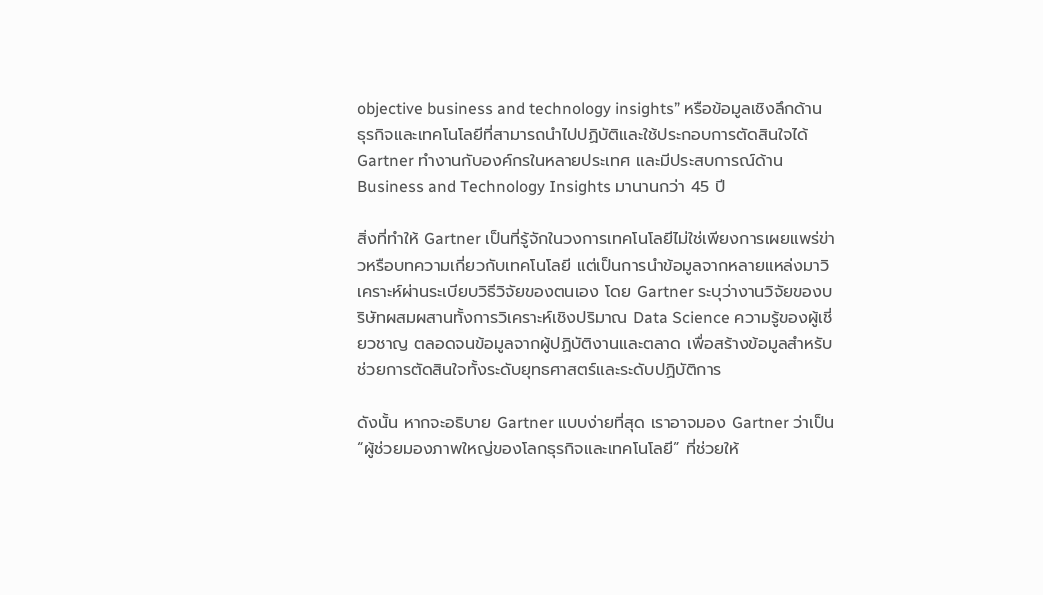objective business and technology insights” หรือข้อมูลเชิงลึกด้านธุรกิจและเทคโนโลยีที่สามารถนำไปปฏิบัติและใช้ประกอบการตัดสินใจได้ Gartner ทำงานกับองค์กรในหลายประเทศ และมีประสบการณ์ด้าน Business and Technology Insights มานานกว่า 45 ปี

สิ่งที่ทำให้ Gartner เป็นที่รู้จักในวงการเทคโนโลยีไม่ใช่เพียงการเผยแพร่ข่าวหรือบทความเกี่ยวกับเทคโนโลยี แต่เป็นการนำข้อมูลจากหลายแหล่งมาวิเคราะห์ผ่านระเบียบวิธีวิจัยของตนเอง โดย Gartner ระบุว่างานวิจัยของบริษัทผสมผสานทั้งการวิเคราะห์เชิงปริมาณ Data Science ความรู้ของผู้เชี่ยวชาญ ตลอดจนข้อมูลจากผู้ปฏิบัติงานและตลาด เพื่อสร้างข้อมูลสำหรับช่วยการตัดสินใจทั้งระดับยุทธศาสตร์และระดับปฏิบัติการ

ดังนั้น หากจะอธิบาย Gartner แบบง่ายที่สุด เราอาจมอง Gartner ว่าเป็น “ผู้ช่วยมองภาพใหญ่ของโลกธุรกิจและเทคโนโลยี” ที่ช่วยให้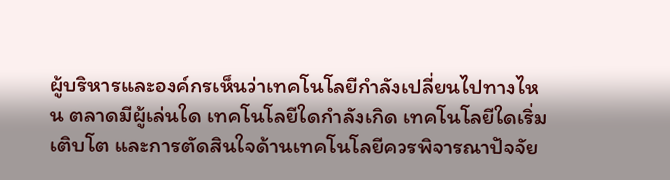ผู้บริหารและองค์กรเห็นว่าเทคโนโลยีกำลังเปลี่ยนไปทางไหน ตลาดมีผู้เล่นใด เทคโนโลยีใดกำลังเกิด เทคโนโลยีใดเริ่มเติบโต และการตัดสินใจด้านเทคโนโลยีควรพิจารณาปัจจัย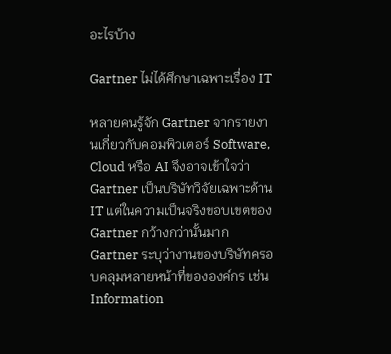อะไรบ้าง

Gartner ไม่ได้ศึกษาเฉพาะเรื่อง IT

หลายคนรู้จัก Gartner จากรายงานเกี่ยวกับคอมพิวเตอร์ Software, Cloud หรือ AI จึงอาจเข้าใจว่า Gartner เป็นบริษัทวิจัยเฉพาะด้าน IT แต่ในความเป็นจริงขอบเขตของ Gartner กว้างกว่านั้นมาก Gartner ระบุว่างานของบริษัทครอบคลุมหลายหน้าที่ขององค์กร เช่น Information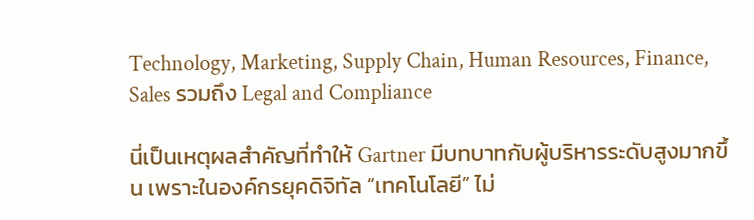Technology, Marketing, Supply Chain, Human Resources, Finance, Sales รวมถึง Legal and Compliance

นี่เป็นเหตุผลสำคัญที่ทำให้ Gartner มีบทบาทกับผู้บริหารระดับสูงมากขึ้น เพราะในองค์กรยุคดิจิทัล “เทคโนโลยี” ไม่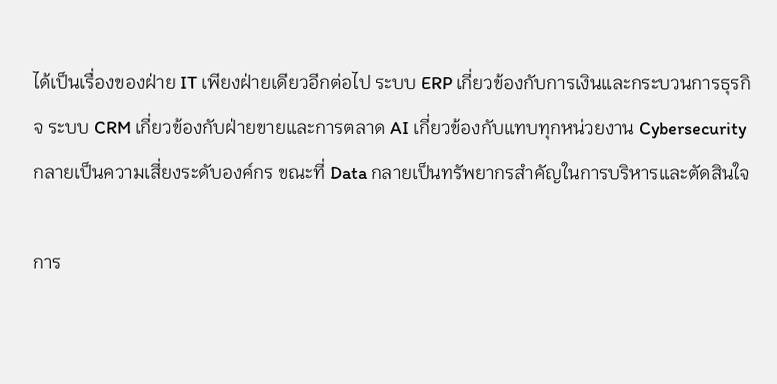ได้เป็นเรื่องของฝ่าย IT เพียงฝ่ายเดียวอีกต่อไป ระบบ ERP เกี่ยวข้องกับการเงินและกระบวนการธุรกิจ ระบบ CRM เกี่ยวข้องกับฝ่ายขายและการตลาด AI เกี่ยวข้องกับแทบทุกหน่วยงาน Cybersecurity กลายเป็นความเสี่ยงระดับองค์กร ขณะที่ Data กลายเป็นทรัพยากรสำคัญในการบริหารและตัดสินใจ

การ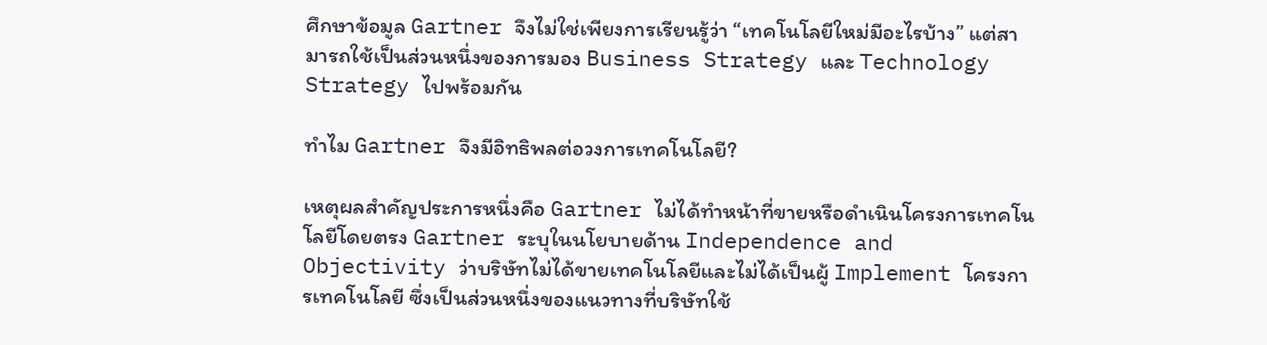ศึกษาข้อมูล Gartner จึงไม่ใช่เพียงการเรียนรู้ว่า “เทคโนโลยีใหม่มีอะไรบ้าง” แต่สามารถใช้เป็นส่วนหนึ่งของการมอง Business Strategy และ Technology Strategy ไปพร้อมกัน

ทำไม Gartner จึงมีอิทธิพลต่อวงการเทคโนโลยี?

เหตุผลสำคัญประการหนึ่งคือ Gartner ไม่ได้ทำหน้าที่ขายหรือดำเนินโครงการเทคโนโลยีโดยตรง Gartner ระบุในนโยบายด้าน Independence and Objectivity ว่าบริษัทไม่ได้ขายเทคโนโลยีและไม่ได้เป็นผู้ Implement โครงการเทคโนโลยี ซึ่งเป็นส่วนหนึ่งของแนวทางที่บริษัทใช้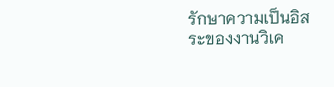รักษาความเป็นอิสระของงานวิเค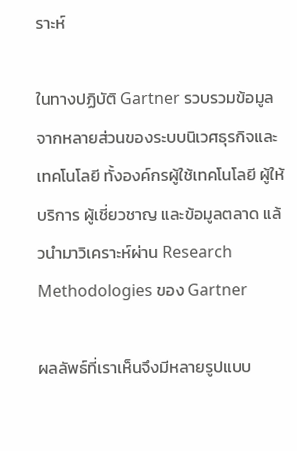ราะห์

ในทางปฏิบัติ Gartner รวบรวมข้อมูลจากหลายส่วนของระบบนิเวศธุรกิจและเทคโนโลยี ทั้งองค์กรผู้ใช้เทคโนโลยี ผู้ให้บริการ ผู้เชี่ยวชาญ และข้อมูลตลาด แล้วนำมาวิเคราะห์ผ่าน Research Methodologies ของ Gartner

ผลลัพธ์ที่เราเห็นจึงมีหลายรูปแบบ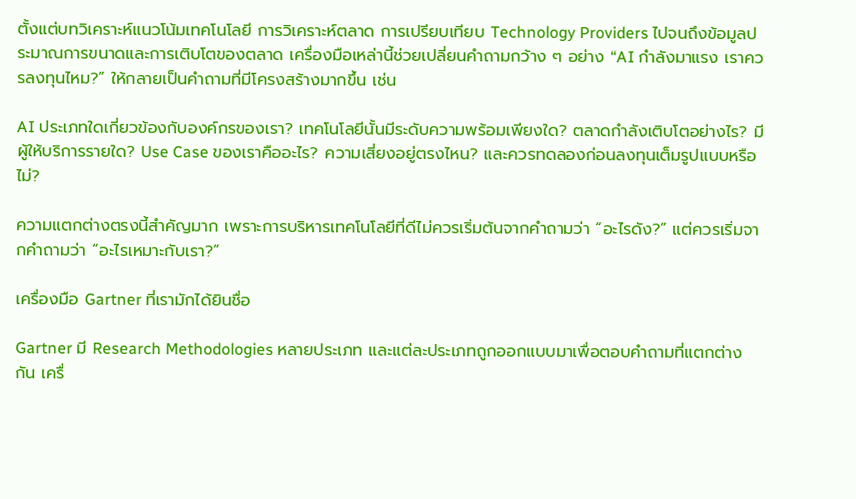ตั้งแต่บทวิเคราะห์แนวโน้มเทคโนโลยี การวิเคราะห์ตลาด การเปรียบเทียบ Technology Providers ไปจนถึงข้อมูลประมาณการขนาดและการเติบโตของตลาด เครื่องมือเหล่านี้ช่วยเปลี่ยนคำถามกว้าง ๆ อย่าง “AI กำลังมาแรง เราควรลงทุนไหม?” ให้กลายเป็นคำถามที่มีโครงสร้างมากขึ้น เช่น

AI ประเภทใดเกี่ยวข้องกับองค์กรของเรา? เทคโนโลยีนั้นมีระดับความพร้อมเพียงใด? ตลาดกำลังเติบโตอย่างไร? มีผู้ให้บริการรายใด? Use Case ของเราคืออะไร? ความเสี่ยงอยู่ตรงไหน? และควรทดลองก่อนลงทุนเต็มรูปแบบหรือไม่?

ความแตกต่างตรงนี้สำคัญมาก เพราะการบริหารเทคโนโลยีที่ดีไม่ควรเริ่มต้นจากคำถามว่า “อะไรดัง?” แต่ควรเริ่มจากคำถามว่า “อะไรเหมาะกับเรา?”

เครื่องมือ Gartner ที่เรามักได้ยินชื่อ

Gartner มี Research Methodologies หลายประเภท และแต่ละประเภทถูกออกแบบมาเพื่อตอบคำถามที่แตกต่างกัน เครื่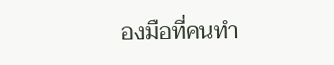องมือที่คนทำ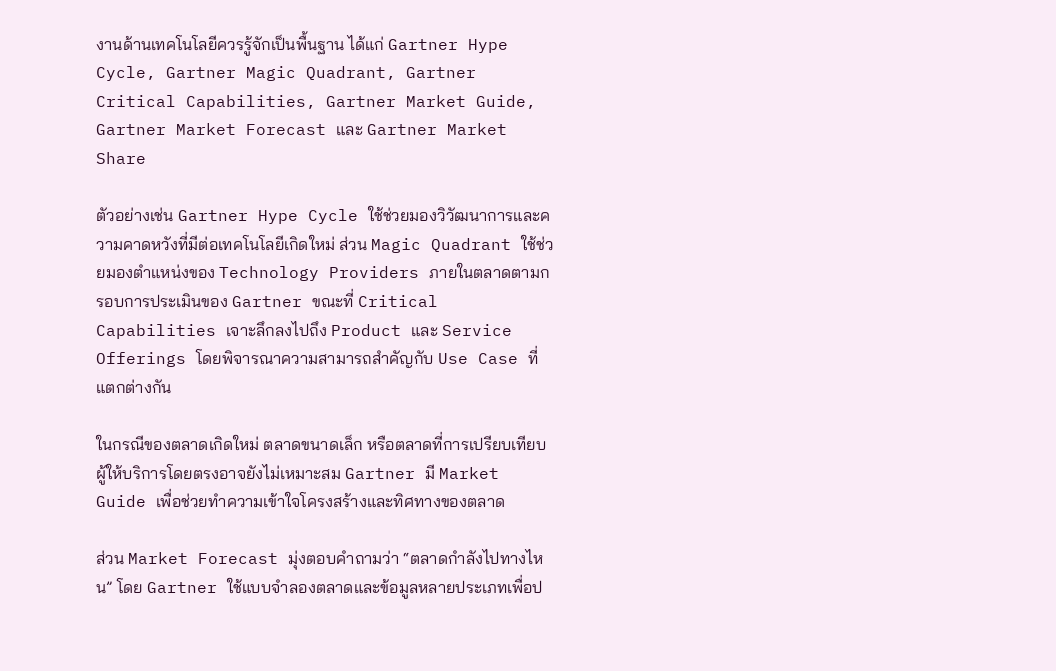งานด้านเทคโนโลยีควรรู้จักเป็นพื้นฐาน ได้แก่ Gartner Hype Cycle, Gartner Magic Quadrant, Gartner Critical Capabilities, Gartner Market Guide, Gartner Market Forecast และ Gartner Market Share

ตัวอย่างเช่น Gartner Hype Cycle ใช้ช่วยมองวิวัฒนาการและความคาดหวังที่มีต่อเทคโนโลยีเกิดใหม่ ส่วน Magic Quadrant ใช้ช่วยมองตำแหน่งของ Technology Providers ภายในตลาดตามกรอบการประเมินของ Gartner ขณะที่ Critical Capabilities เจาะลึกลงไปถึง Product และ Service Offerings โดยพิจารณาความสามารถสำคัญกับ Use Case ที่แตกต่างกัน

ในกรณีของตลาดเกิดใหม่ ตลาดขนาดเล็ก หรือตลาดที่การเปรียบเทียบผู้ให้บริการโดยตรงอาจยังไม่เหมาะสม Gartner มี Market Guide เพื่อช่วยทำความเข้าใจโครงสร้างและทิศทางของตลาด

ส่วน Market Forecast มุ่งตอบคำถามว่า “ตลาดกำลังไปทางไหน” โดย Gartner ใช้แบบจำลองตลาดและข้อมูลหลายประเภทเพื่อป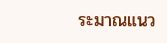ระมาณแนว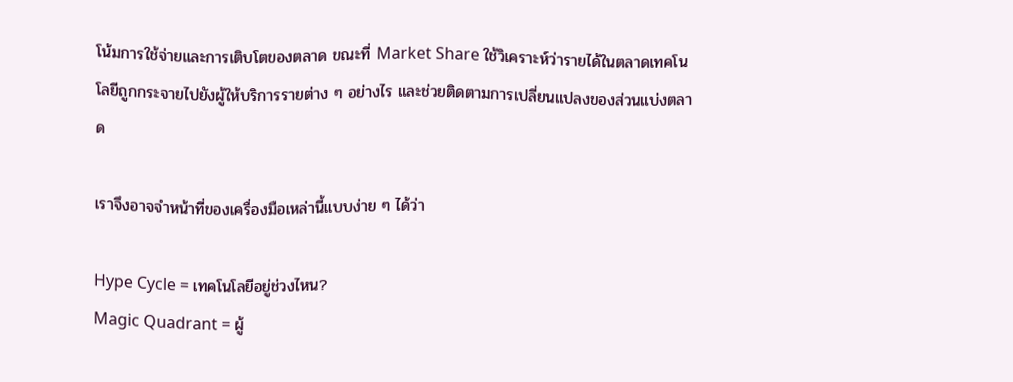โน้มการใช้จ่ายและการเติบโตของตลาด ขณะที่ Market Share ใช้วิเคราะห์ว่ารายได้ในตลาดเทคโนโลยีถูกกระจายไปยังผู้ให้บริการรายต่าง ๆ อย่างไร และช่วยติดตามการเปลี่ยนแปลงของส่วนแบ่งตลาด

เราจึงอาจจำหน้าที่ของเครื่องมือเหล่านี้แบบง่าย ๆ ได้ว่า

Hype Cycle = เทคโนโลยีอยู่ช่วงไหน?
Magic Quadrant = ผู้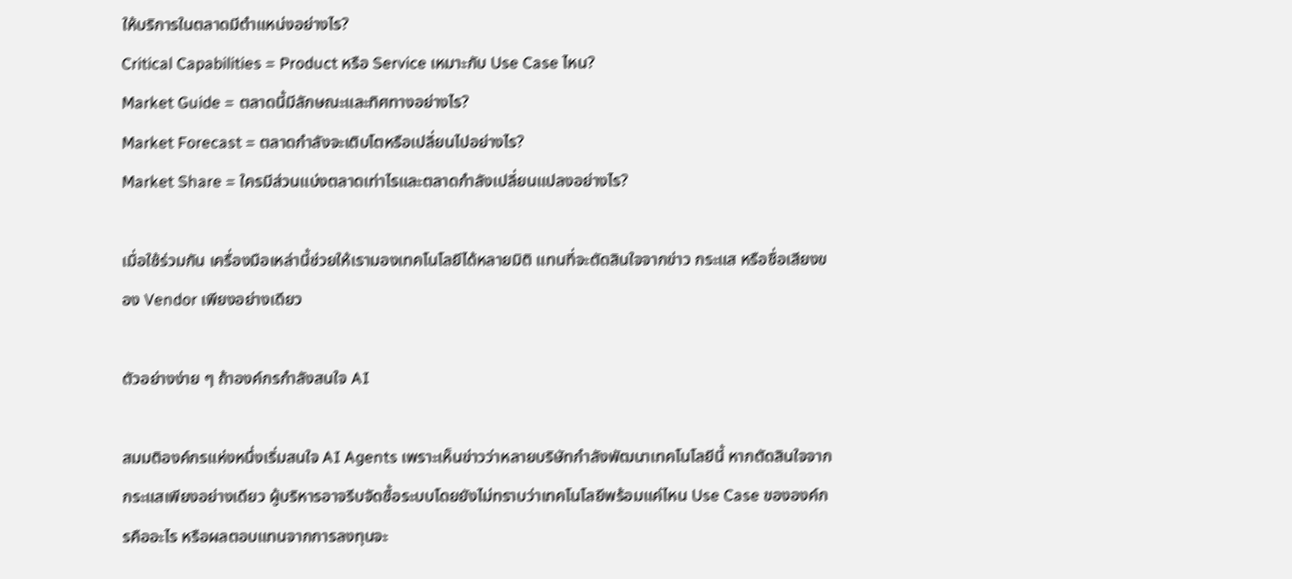ให้บริการในตลาดมีตำแหน่งอย่างไร?
Critical Capabilities = Product หรือ Service เหมาะกับ Use Case ไหน?
Market Guide = ตลาดนี้มีลักษณะและทิศทางอย่างไร?
Market Forecast = ตลาดกำลังจะเติบโตหรือเปลี่ยนไปอย่างไร?
Market Share = ใครมีส่วนแบ่งตลาดเท่าไรและตลาดกำลังเปลี่ยนแปลงอย่างไร?

เมื่อใช้ร่วมกัน เครื่องมือเหล่านี้ช่วยให้เรามองเทคโนโลยีได้หลายมิติ แทนที่จะตัดสินใจจากข่าว กระแส หรือชื่อเสียงของ Vendor เพียงอย่างเดียว

ตัวอย่างง่าย ๆ ถ้าองค์กรกำลังสนใจ AI

สมมติองค์กรแห่งหนึ่งเริ่มสนใจ AI Agents เพราะเห็นข่าวว่าหลายบริษัทกำลังพัฒนาเทคโนโลยีนี้ หากตัดสินใจจากกระแสเพียงอย่างเดียว ผู้บริหารอาจรีบจัดซื้อระบบโดยยังไม่ทราบว่าเทคโนโลยีพร้อมแค่ไหน Use Case ขององค์กรคืออะไร หรือผลตอบแทนจากการลงทุนจะ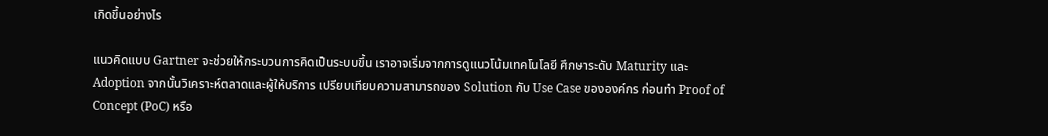เกิดขึ้นอย่างไร

แนวคิดแบบ Gartner จะช่วยให้กระบวนการคิดเป็นระบบขึ้น เราอาจเริ่มจากการดูแนวโน้มเทคโนโลยี ศึกษาระดับ Maturity และ Adoption จากนั้นวิเคราะห์ตลาดและผู้ให้บริการ เปรียบเทียบความสามารถของ Solution กับ Use Case ขององค์กร ก่อนทำ Proof of Concept (PoC) หรือ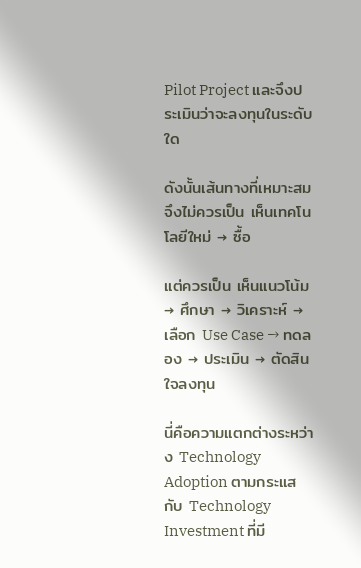Pilot Project และจึงประเมินว่าจะลงทุนในระดับใด

ดังนั้นเส้นทางที่เหมาะสมจึงไม่ควรเป็น เห็นเทคโนโลยีใหม่ → ซื้อ

แต่ควรเป็น เห็นแนวโน้ม → ศึกษา → วิเคราะห์ → เลือก Use Case → ทดลอง → ประเมิน → ตัดสินใจลงทุน

นี่คือความแตกต่างระหว่าง Technology Adoption ตามกระแส กับ Technology Investment ที่มี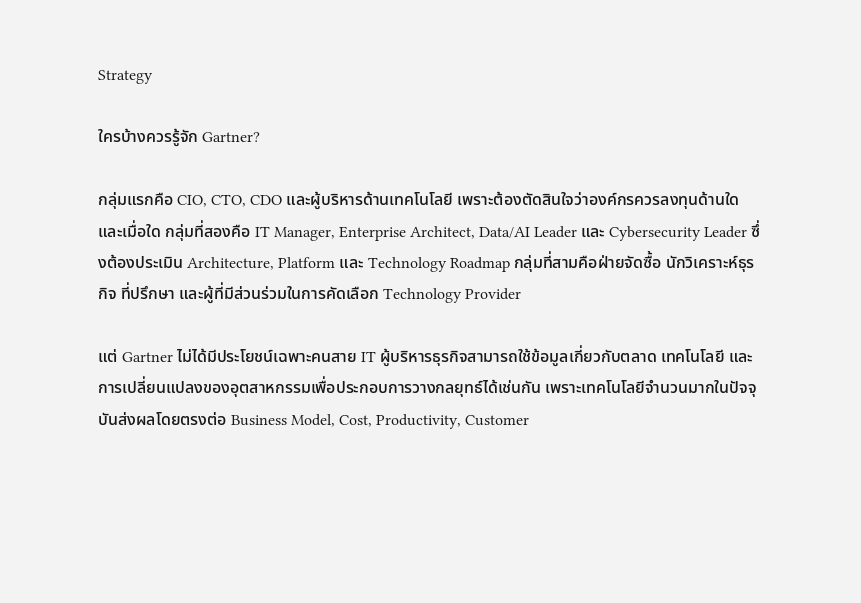Strategy

ใครบ้างควรรู้จัก Gartner?

กลุ่มแรกคือ CIO, CTO, CDO และผู้บริหารด้านเทคโนโลยี เพราะต้องตัดสินใจว่าองค์กรควรลงทุนด้านใดและเมื่อใด กลุ่มที่สองคือ IT Manager, Enterprise Architect, Data/AI Leader และ Cybersecurity Leader ซึ่งต้องประเมิน Architecture, Platform และ Technology Roadmap กลุ่มที่สามคือฝ่ายจัดซื้อ นักวิเคราะห์ธุรกิจ ที่ปรึกษา และผู้ที่มีส่วนร่วมในการคัดเลือก Technology Provider

แต่ Gartner ไม่ได้มีประโยชน์เฉพาะคนสาย IT ผู้บริหารธุรกิจสามารถใช้ข้อมูลเกี่ยวกับตลาด เทคโนโลยี และการเปลี่ยนแปลงของอุตสาหกรรมเพื่อประกอบการวางกลยุทธ์ได้เช่นกัน เพราะเทคโนโลยีจำนวนมากในปัจจุบันส่งผลโดยตรงต่อ Business Model, Cost, Productivity, Customer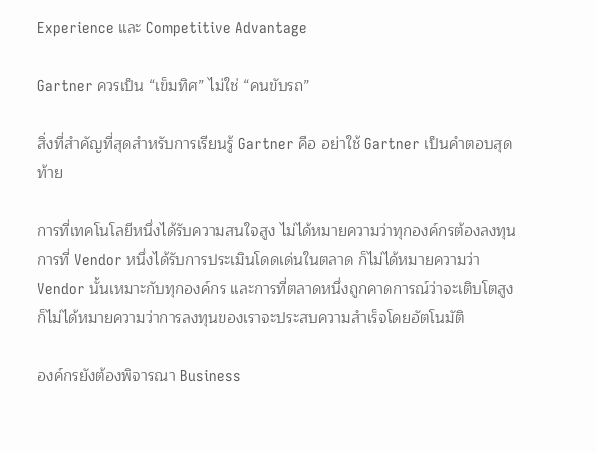Experience และ Competitive Advantage

Gartner ควรเป็น “เข็มทิศ” ไม่ใช่ “คนขับรถ”

สิ่งที่สำคัญที่สุดสำหรับการเรียนรู้ Gartner คือ อย่าใช้ Gartner เป็นคำตอบสุดท้าย

การที่เทคโนโลยีหนึ่งได้รับความสนใจสูง ไม่ได้หมายความว่าทุกองค์กรต้องลงทุน การที่ Vendor หนึ่งได้รับการประเมินโดดเด่นในตลาด ก็ไม่ได้หมายความว่า Vendor นั้นเหมาะกับทุกองค์กร และการที่ตลาดหนึ่งถูกคาดการณ์ว่าจะเติบโตสูง ก็ไม่ได้หมายความว่าการลงทุนของเราจะประสบความสำเร็จโดยอัตโนมัติ

องค์กรยังต้องพิจารณา Business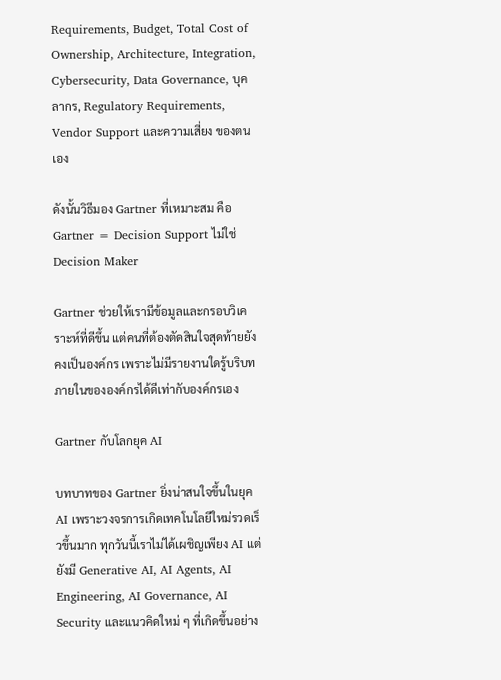Requirements, Budget, Total Cost of Ownership, Architecture, Integration, Cybersecurity, Data Governance, บุคลากร, Regulatory Requirements, Vendor Support และความเสี่ยง ของตนเอง

ดังนั้นวิธีมอง Gartner ที่เหมาะสม คือ Gartner = Decision Support ไม่ใช่ Decision Maker

Gartner ช่วยให้เรามีข้อมูลและกรอบวิเคราะห์ที่ดีขึ้น แต่คนที่ต้องตัดสินใจสุดท้ายยังคงเป็นองค์กร เพราะไม่มีรายงานใดรู้บริบทภายในขององค์กรได้ดีเท่ากับองค์กรเอง

Gartner กับโลกยุค AI

บทบาทของ Gartner ยิ่งน่าสนใจขึ้นในยุค AI เพราะวงจรการเกิดเทคโนโลยีใหม่รวดเร็วขึ้นมาก ทุกวันนี้เราไม่ได้เผชิญเพียง AI แต่ยังมี Generative AI, AI Agents, AI Engineering, AI Governance, AI Security และแนวคิดใหม่ ๆ ที่เกิดขึ้นอย่าง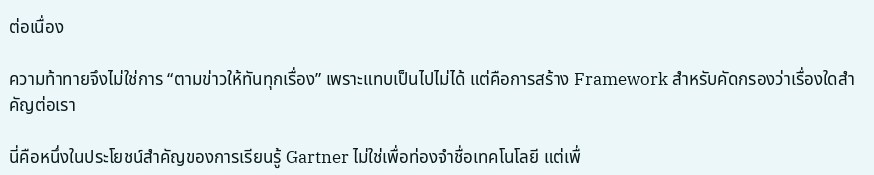ต่อเนื่อง

ความท้าทายจึงไม่ใช่การ “ตามข่าวให้ทันทุกเรื่อง” เพราะแทบเป็นไปไม่ได้ แต่คือการสร้าง Framework สำหรับคัดกรองว่าเรื่องใดสำคัญต่อเรา

นี่คือหนึ่งในประโยชน์สำคัญของการเรียนรู้ Gartner ไม่ใช่เพื่อท่องจำชื่อเทคโนโลยี แต่เพื่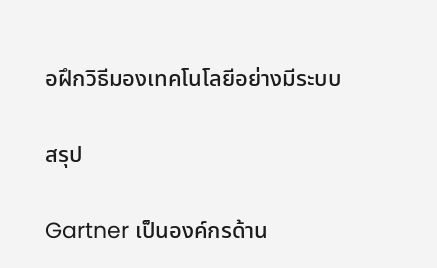อฝึกวิธีมองเทคโนโลยีอย่างมีระบบ

สรุป

Gartner เป็นองค์กรด้าน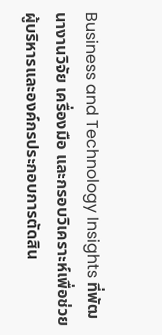Business and Technology Insights ที่พัฒนางานวิจัย เครื่องมือ และกรอบวิเคราะห์เพื่อช่วยผู้บริหารและองค์กรประกอบการตัดสิน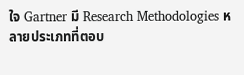ใจ Gartner มี Research Methodologies หลายประเภทที่ตอบ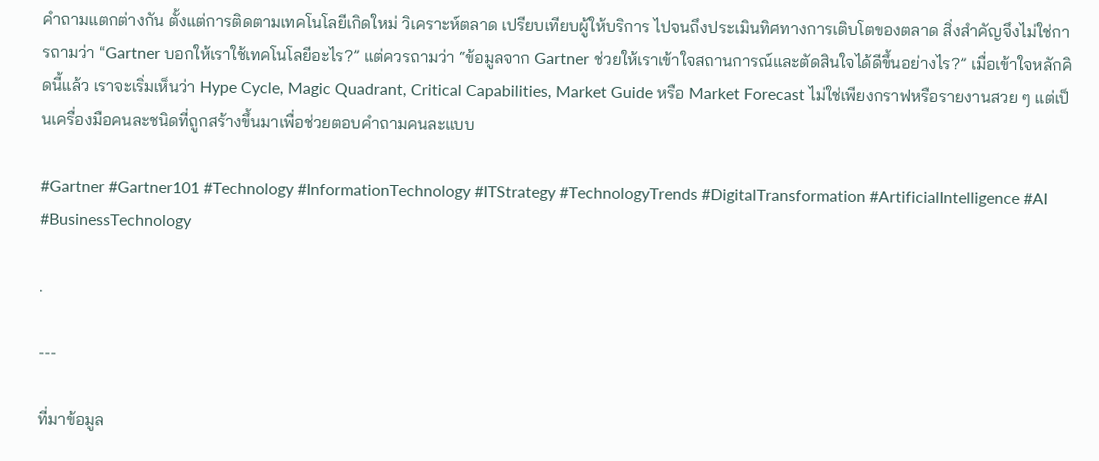คำถามแตกต่างกัน ตั้งแต่การติดตามเทคโนโลยีเกิดใหม่ วิเคราะห์ตลาด เปรียบเทียบผู้ให้บริการ ไปจนถึงประเมินทิศทางการเติบโตของตลาด สิ่งสำคัญจึงไม่ใช่การถามว่า “Gartner บอกให้เราใช้เทคโนโลยีอะไร?” แต่ควรถามว่า “ข้อมูลจาก Gartner ช่วยให้เราเข้าใจสถานการณ์และตัดสินใจได้ดีขึ้นอย่างไร?” เมื่อเข้าใจหลักคิดนี้แล้ว เราจะเริ่มเห็นว่า Hype Cycle, Magic Quadrant, Critical Capabilities, Market Guide หรือ Market Forecast ไม่ใช่เพียงกราฟหรือรายงานสวย ๆ แต่เป็นเครื่องมือคนละชนิดที่ถูกสร้างขึ้นมาเพื่อช่วยตอบคำถามคนละแบบ

#Gartner #Gartner101 #Technology #InformationTechnology #ITStrategy #TechnologyTrends #DigitalTransformation #ArtificialIntelligence #AI #BusinessTechnology

.

---

ที่มาข้อมูล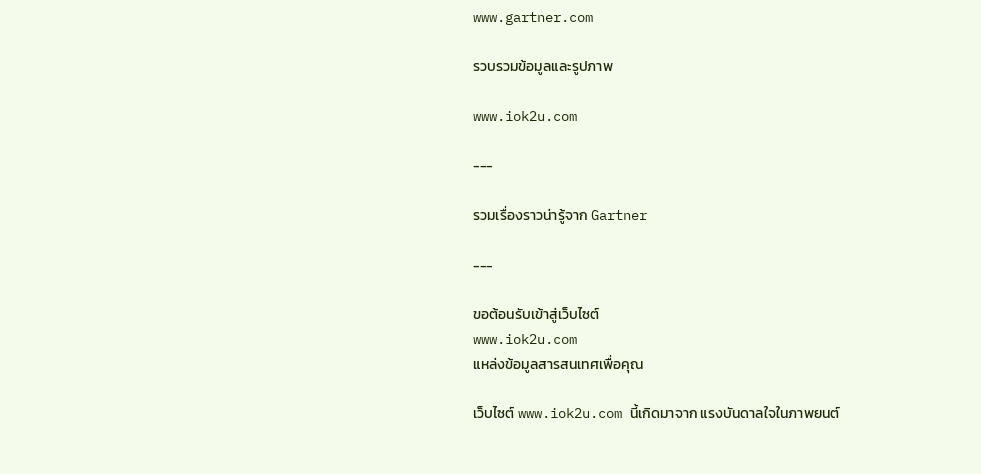www.gartner.com

รวบรวมข้อมูลและรูปภาพ

www.iok2u.com

---

รวมเรื่องราวน่ารู้จาก Gartner

---

ขอต้อนรับเข้าสู่เว็บไซต์
www.iok2u.com
แหล่งข้อมูลสารสนเทศเพื่อคุณ

เว็บไซต์ www.iok2u.com นี้เกิดมาจาก แรงบันดาลใจในภาพยนต์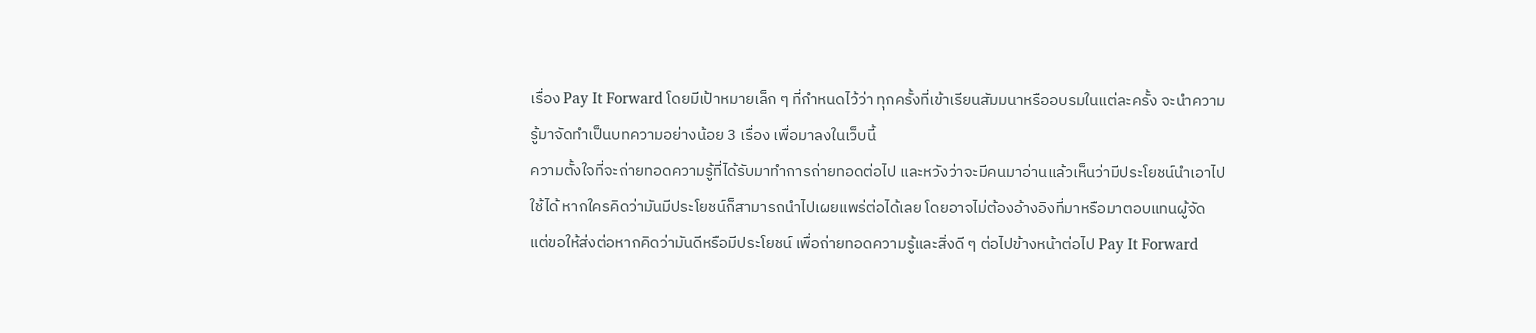เรื่อง Pay It Forward โดยมีเป้าหมายเล็ก ๆ ที่กำหนดไว้ว่า ทุกครั้งที่เข้าเรียนสัมมนาหรืออบรมในแต่ละครั้ง จะนำความรู้มาจัดทำเป็นบทความอย่างน้อย 3 เรื่อง เพื่อมาลงในเว็บนี้
ความตั้งใจที่จะถ่ายทอดความรู้ที่ได้รับมาทำการถ่ายทอดต่อไป และหวังว่าจะมีคนมาอ่านแล้วเห็นว่ามีประโยชน์นำเอาไปใช้ได้ หากใครคิดว่ามันมีประโยชน์ก็สามารถนำไปเผยแพร่ต่อได้เลย โดยอาจไม่ต้องอ้างอิงที่มาหรือมาตอบแทนผู้จัด แต่ขอให้ส่งต่อหากคิดว่ามันดีหรือมีประโยชน์ เพื่อถ่ายทอดความรู้และสิ่งดี ๆ ต่อไปข้างหน้าต่อไป Pay It Forward